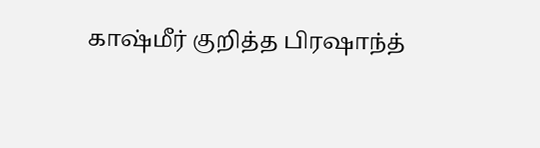காஷ்மீர் குறித்த பிரஷாந்த்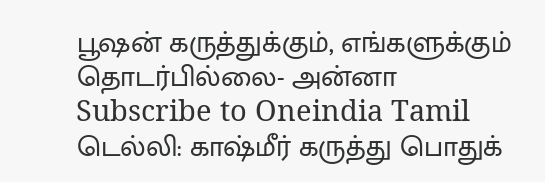பூஷன் கருத்துக்கும், எங்களுக்கும் தொடர்பில்லை- அன்னா
Subscribe to Oneindia Tamil
டெல்லி: காஷ்மீர் கருத்து பொதுக்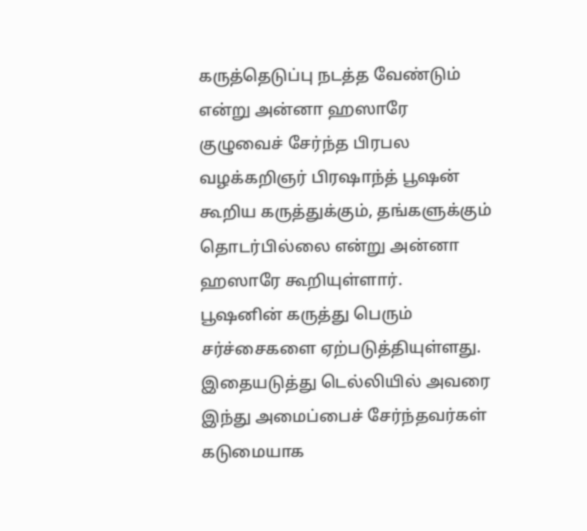கருத்தெடுப்பு நடத்த வேண்டும் என்று அன்னா ஹஸாரே குழுவைச் சேர்ந்த பிரபல வழக்கறிஞர் பிரஷாந்த் பூஷன் கூறிய கருத்துக்கும், தங்களுக்கும் தொடர்பில்லை என்று அன்னா ஹஸாரே கூறியுள்ளார்.
பூஷனின் கருத்து பெரும் சர்ச்சைகளை ஏற்படுத்தியுள்ளது. இதையடுத்து டெல்லியில் அவரை இந்து அமைப்பைச் சேர்ந்தவர்கள் கடுமையாக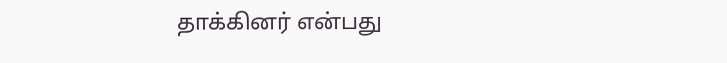தாக்கினர் என்பது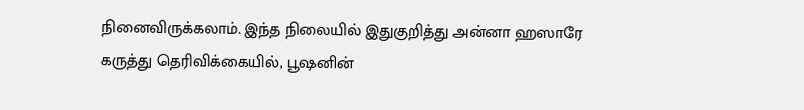நினைவிருக்கலாம். இந்த நிலையில் இதுகுறித்து அன்னா ஹஸாரே கருத்து தெரிவிக்கையில், பூஷனின்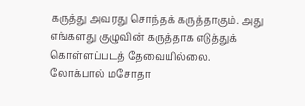கருத்து அவரது சொந்தக் கருத்தாகும். அது எங்களது குழுவின் கருத்தாக எடுத்துக் கொள்ளப்படத் தேவையில்லை.
லோக்பால் மசோதா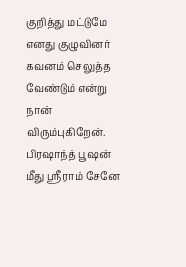குறித்து மட்டுமே எனது குழுவினர் கவனம் செலுத்த வேண்டும் என்று நான் விரும்புகிறேன். பிரஷாந்த் பூஷன் மீது ஸ்ரீராம் சேனே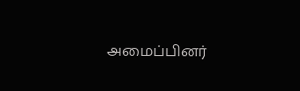அமைப்பினர்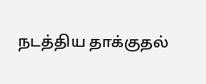நடத்திய தாக்குதல்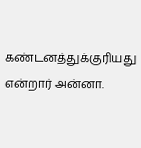கண்டனத்துக்குரியது என்றார் அன்னா.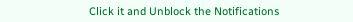Click it and Unblock the Notifications